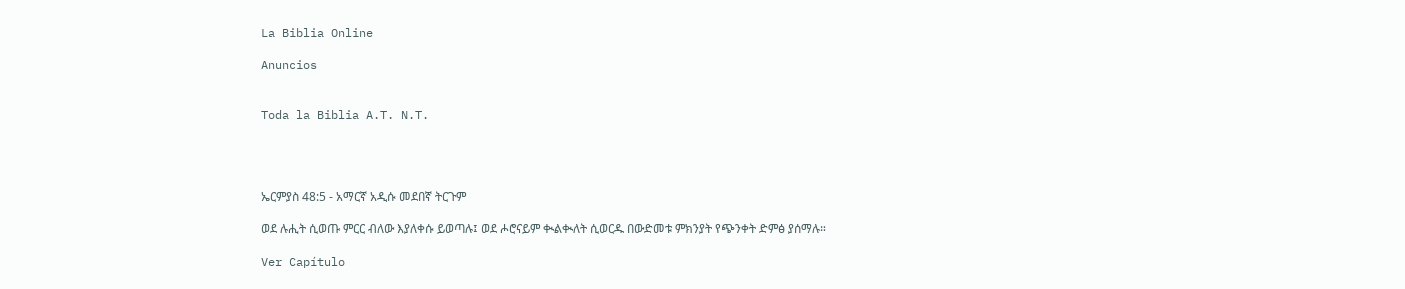La Biblia Online

Anuncios


Toda la Biblia A.T. N.T.




ኤርምያስ 48:5 - አማርኛ አዲሱ መደበኛ ትርጉም

ወደ ሉሒት ሲወጡ ምርር ብለው እያለቀሱ ይወጣሉ፤ ወደ ሖሮናይም ቊልቊለት ሲወርዱ በውድመቱ ምክንያት የጭንቀት ድምፅ ያሰማሉ።

Ver Capítulo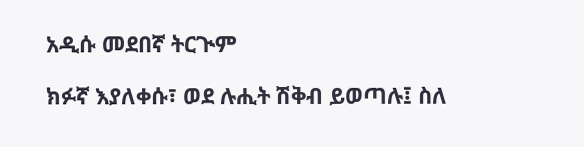አዲሱ መደበኛ ትርጒም

ክፉኛ እያለቀሱ፣ ወደ ሉሒት ሽቅብ ይወጣሉ፤ ስለ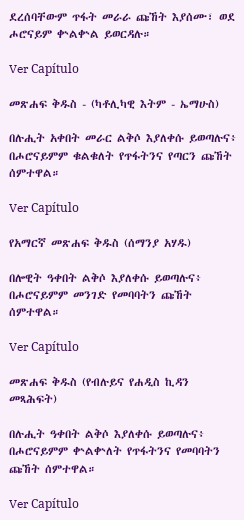ደረሰባቸውም ጥፋት መራራ ጩኸት እያሰሙ፣ ወደ ሖሮናይም ቍልቍል ይወርዳሉ።

Ver Capítulo

መጽሐፍ ቅዱስ - (ካቶሊካዊ እትም - ኤማሁስ)

በሉሒት አቀበት መራር ልቅሶ እያለቀሱ ይወጣሉና፥ በሖሮናይምም ቁልቁለት የጥፋትንና የጣርን ጩኸት ሰምተዋል።

Ver Capítulo

የአማርኛ መጽሐፍ ቅዱስ (ሰማንያ አሃዱ)

በሎዊት ዓቀበት ልቅሶ እያለቀሱ ይወጣሉና፥ በሖሮናይምም መንገድ የመባባትን ጩኸት ሰምተዋል።

Ver Capítulo

መጽሐፍ ቅዱስ (የብሉይና የሐዲስ ኪዳን መጻሕፍት)

በሉሒት ዓቀበት ልቅሶ እያለቀሱ ይወጣሉና፥ በሖሮናይምም ቍልቍለት የጥፋትንና የመባባትን ጩኸት ሰምተዋል።

Ver Capítulo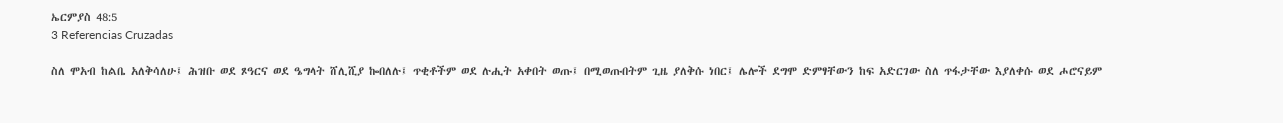ኤርምያስ 48:5
3 Referencias Cruzadas

ስለ ሞአብ ከልቤ አለቅሳለሁ፤ ሕዝቡ ወደ ጾዓርና ወደ ዔግላት ሸሊሺያ ኰበለሉ፤ ጥቂቶችም ወደ ሉሒት አቀበት ወጡ፤ በሚወጡበትም ጊዜ ያለቅሱ ነበር፤ ሌሎች ደግሞ ድምፃቸውን ከፍ አድርገው ስለ ጥፋታቸው እያለቀሱ ወደ ሖሮናይም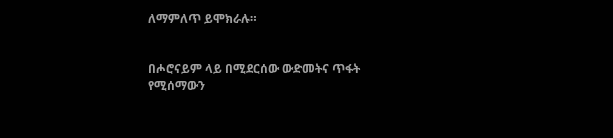ለማምለጥ ይሞክራሉ።


በሖሮናይም ላይ በሚደርሰው ውድመትና ጥፋት የሚሰማውን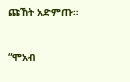ጩኸት አድምጡ።


“ሞአብ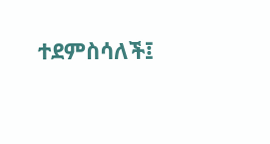ተደምስሳለች፤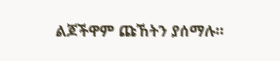ልጆችዋም ጩኸትን ያሰማሉ።